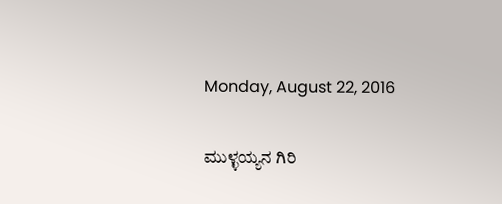Monday, August 22, 2016

ಮುಳ್ಳಯ್ಯನ ಗಿರಿ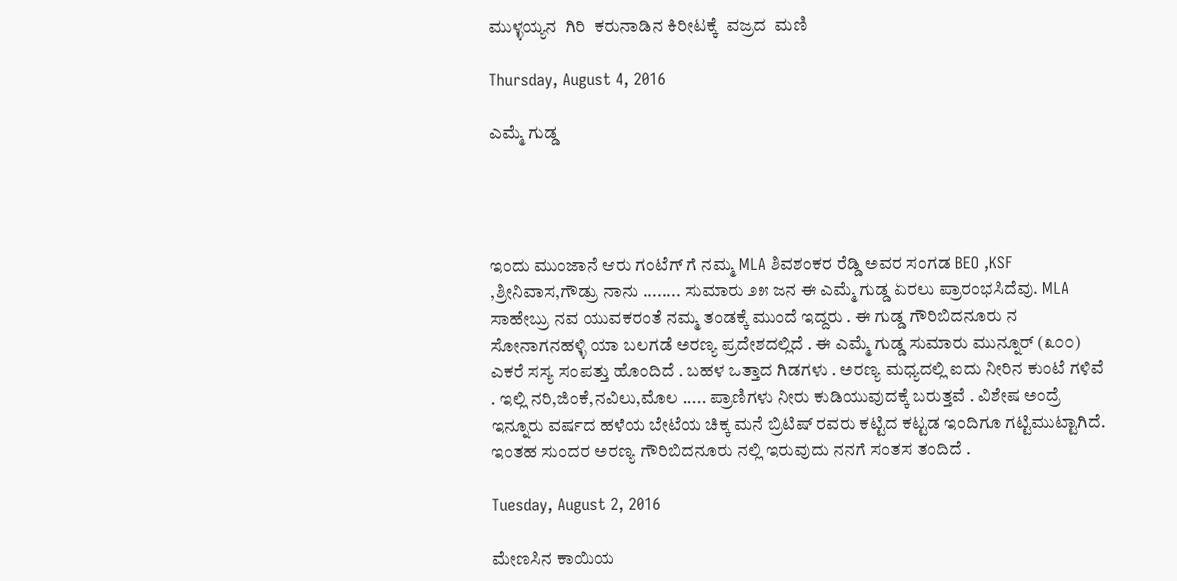ಮುಳ್ಳಯ್ಯನ  ಗಿರಿ  ಕರುನಾಡಿನ ಕಿರೀಟಕ್ಕೆ  ವಜ್ರದ  ಮಣಿ

Thursday, August 4, 2016

ಎಮ್ಮೆ ಗುಡ್ಡ




ಇಂದು ಮುಂಜಾನೆ ಆರು ಗಂಟೆಗ್ ಗೆ ನಮ್ಮ MLA ಶಿವಶಂಕರ ರೆಡ್ಡಿ ಅವರ ಸಂಗಡ BEO ,KSF ,ಶ್ರೀನಿವಾಸ,ಗೌಡ್ರು ನಾನು ........ ಸುಮಾರು ೨೫ ಜನ ಈ ಎಮ್ಮೆ ಗುಡ್ಡ ಏರಲು ಪ್ರಾರಂಭಸಿದೆವು. MLA ಸಾಹೇಬ್ರು ನವ ಯುವಕರಂತೆ ನಮ್ಮ ತಂಡಕ್ಕೆ ಮುಂದೆ ಇದ್ದರು . ಈ ಗುಡ್ಡ ಗೌರಿಬಿದನೂರು ನ ಸೋನಾಗನಹಳ್ಳಿ ಯಾ ಬಲಗಡೆ ಅರಣ್ಯ ಪ್ರದೇಶದಲ್ಲಿದೆ . ಈ ಎಮ್ಮೆ ಗುಡ್ಡ ಸುಮಾರು ಮುನ್ನೂರ್ (೩೦೦) ಎಕರೆ ಸಸ್ಯ ಸಂಪತ್ತು ಹೊಂದಿದೆ . ಬಹಳ ಒತ್ತಾದ ಗಿಡಗಳು . ಅರಣ್ಯ ಮಧ್ಯದಲ್ಲಿ ಐದು ನೀರಿನ ಕುಂಟೆ ಗಳಿವೆ . ಇಲ್ಲಿ ನರಿ,ಜಿಂಕೆ,ನವಿಲು,ಮೊಲ ..... ಪ್ರಾಣಿಗಳು ನೀರು ಕುಡಿಯುವುದಕ್ಕೆ ಬರುತ್ತವೆ . ವಿಶೇಷ ಅಂದ್ರೆ ಇನ್ನೂರು ವರ್ಷದ ಹಳೆಯ ಬೇಟೆಯ ಚಿಕ್ಕ ಮನೆ ಬ್ರಿಟಿಷ್ ರವರು ಕಟ್ಟಿದ ಕಟ್ಟಡ ಇಂದಿಗೂ ಗಟ್ಟಿಮುಟ್ಟಾಗಿದೆ. ಇಂತಹ ಸುಂದರ ಅರಣ್ಯ ಗೌರಿಬಿದನೂರು ನಲ್ಲಿ ಇರುವುದು ನನಗೆ ಸಂತಸ ತಂದಿದೆ .

Tuesday, August 2, 2016

ಮೇಣಸಿನ ಕಾಯಿಯ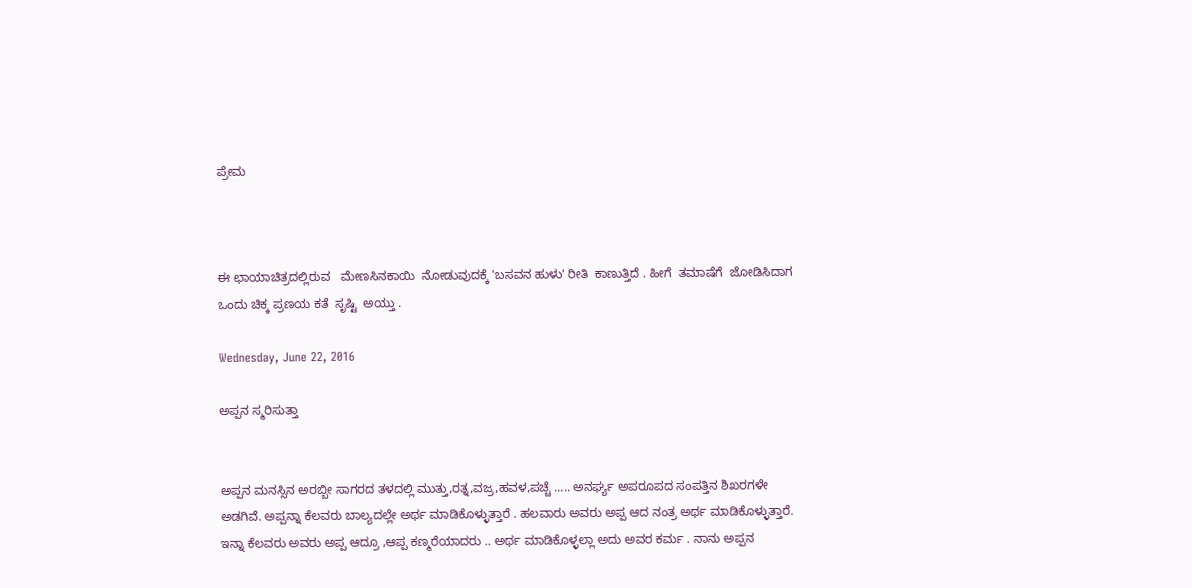ಪ್ರೇಮ



ಈ ಛಾಯಾಚಿತ್ರದಲ್ಲಿರುವ   ಮೇಣಸಿನಕಾಯಿ  ನೋಡುವುದಕ್ಕೆ 'ಬಸವನ ಹುಳು' ರೀತಿ  ಕಾಣುತ್ತಿದೆ . ಹೀಗೆ  ತಮಾಷೆಗೆ  ಜೋಡಿಸಿದಾಗ  ಒಂದು ಚಿಕ್ಕ ಪ್ರಣಯ ಕತೆ  ಸೃಷ್ಟಿ  ಅಯ್ತು .

Wednesday, June 22, 2016

ಅಪ್ಪನ ಸ್ಮರಿಸುತ್ತಾ


ಅಪ್ಪನ ಮನಸ್ಸಿನ ಅರಬ್ಬೀ ಸಾಗರದ ತಳದಲ್ಲಿ ಮುತ್ತು,ರತ್ನ,ವಜ್ರ,ಹವಳ,ಪಚ್ಚೆ ..... ಅನರ್ಘ್ಯ ಅಪರೂಪದ ಸಂಪತ್ತಿನ ಶಿಖರಗಳೇ ಅಡಗಿವೆ. ಅಪ್ಪನ್ನಾ ಕೆಲವರು ಬಾಲ್ಯದಲ್ಲೇ ಅರ್ಥ ಮಾಡಿಕೊಳ್ಳುತ್ತಾರೆ . ಹಲವಾರು ಅವರು ಅಪ್ಪ ಆದ ನಂತ್ರ ಅರ್ಥ ಮಾಡಿಕೊಳ್ಳುತ್ತಾರೆ. ಇನ್ನಾ ಕೆಲವರು ಅವರು ಅಪ್ಪ ಆದ್ರೂ ,ಆಪ್ಪ ಕಣ್ಮರೆಯಾದರು .. ಅರ್ಥ ಮಾಡಿಕೊಳ್ಳಲ್ಲಾ ಅದು ಅವರ ಕರ್ಮ . ನಾನು ಅಪ್ಪನ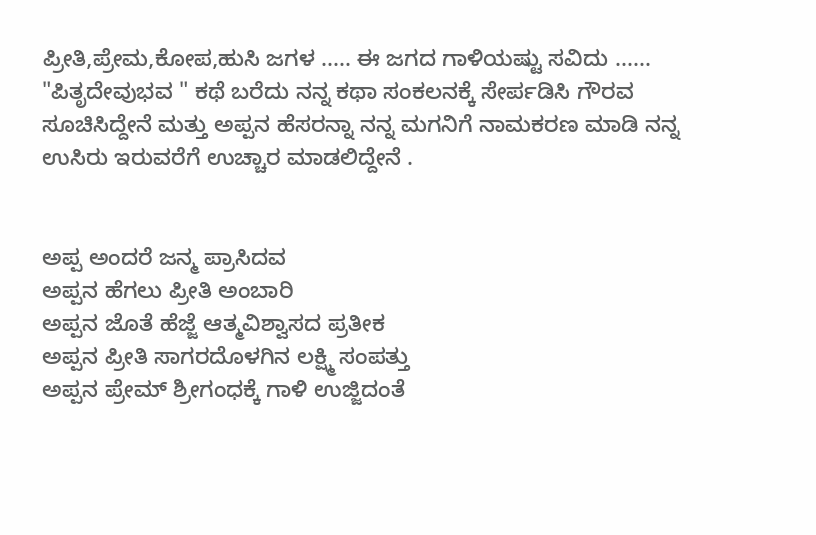ಪ್ರೀತಿ,ಪ್ರೇಮ,ಕೋಪ,ಹುಸಿ ಜಗಳ ..... ಈ ಜಗದ ಗಾಳಿಯಷ್ಟು ಸವಿದು ...... "ಪಿತೃದೇವುಭವ " ಕಥೆ ಬರೆದು ನನ್ನ ಕಥಾ ಸಂಕಲನಕ್ಕೆ ಸೇರ್ಪಡಿಸಿ ಗೌರವ ಸೂಚಿಸಿದ್ದೇನೆ ಮತ್ತು ಅಪ್ಪನ ಹೆಸರನ್ನಾ ನನ್ನ ಮಗನಿಗೆ ನಾಮಕರಣ ಮಾಡಿ ನನ್ನ ಉಸಿರು ಇರುವರೆಗೆ ಉಚ್ಚಾರ ಮಾಡಲಿದ್ದೇನೆ .


ಅಪ್ಪ ಅಂದರೆ ಜನ್ಮ ಪ್ರಾಸಿದವ
ಅಪ್ಪನ ಹೆಗಲು ಪ್ರೀತಿ ಅಂಬಾರಿ
ಅಪ್ಪನ ಜೊತೆ ಹೆಜ್ಜೆ ಆತ್ಮವಿಶ್ವಾಸದ ಪ್ರತೀಕ
ಅಪ್ಪನ ಪ್ರೀತಿ ಸಾಗರದೊಳಗಿನ ಲಕ್ಷ್ಮಿ ಸಂಪತ್ತು
ಅಪ್ಪನ ಪ್ರೇಮ್ ಶ್ರೀಗಂಧಕ್ಕೆ ಗಾಳಿ ಉಜ್ಜಿದಂತೆ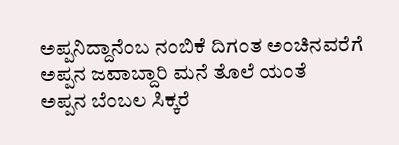ಅಪ್ಪನಿದ್ದಾನೆಂಬ ನಂಬಿಕೆ ದಿಗಂತ ಅಂಚಿನವರೆಗೆ
ಅಪ್ಪನ ಜವಾಬ್ದಾರಿ ಮನೆ ತೊಲೆ ಯಂತೆ
ಅಪ್ಪನ ಬೆಂಬಲ ಸಿಕ್ಕರೆ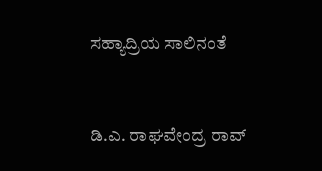ಸಹ್ಯಾದ್ರಿಯ ಸಾಲಿನಂತೆ



ಡಿ.ಎ. ರಾಘವೇಂದ್ರ ರಾವ್